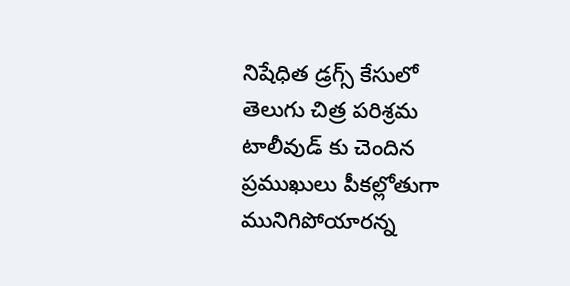నిషేధిత డ్రగ్స్ కేసులో తెలుగు చిత్ర పరిశ్రమ టాలీవుడ్ కు చెందిన ప్రముఖులు పీకల్లోతుగా మునిగిపోయారన్న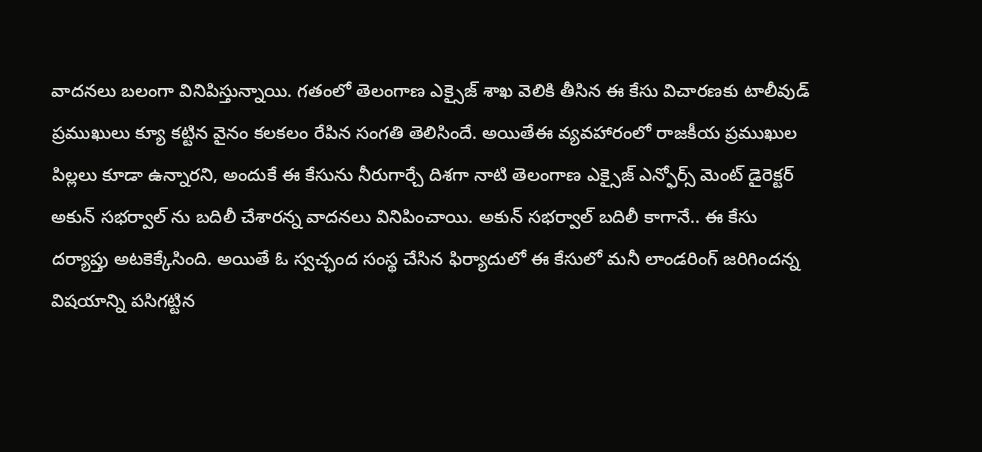వాదనలు బలంగా వినిపిస్తున్నాయి. గతంలో తెలంగాణ ఎక్సైజ్ శాఖ వెలికి తీసిన ఈ కేసు విచారణకు టాలీవుడ్ ప్రముఖులు క్యూ కట్టిన వైనం కలకలం రేపిన సంగతి తెలిసిందే. అయితేఈ వ్యవహారంలో రాజకీయ ప్రముఖుల పిల్లలు కూడా ఉన్నారని, అందుకే ఈ కేసును నీరుగార్చే దిశగా నాటి తెలంగాణ ఎక్సైజ్ ఎన్ఫోర్స్ మెంట్ డైరెక్టర్ అకున్ సభర్వాల్ ను బదిలీ చేశారన్న వాదనలు వినిపించాయి. అకున్ సభర్వాల్ బదిలీ కాగానే.. ఈ కేసు దర్యాప్తు అటకెక్కేసింది. అయితే ఓ స్వచ్ఛంద సంస్థ చేసిన ఫిర్యాదులో ఈ కేసులో మనీ లాండరింగ్ జరిగిందన్న విషయాన్ని పసిగట్టిన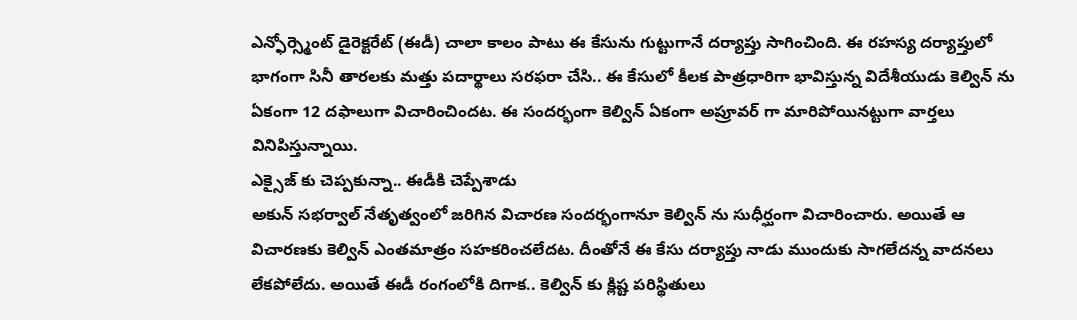ఎన్ఫోర్స్మెంట్ డైరెక్టరేట్ (ఈడీ) చాలా కాలం పాటు ఈ కేసును గుట్టుగానే దర్యాప్తు సాగించింది. ఈ రహస్య దర్యాప్తులో భాగంగా సినీ తారలకు మత్తు పదార్థాలు సరఫరా చేసి.. ఈ కేసులో కీలక పాత్రధారిగా భావిస్తున్న విదేశీయుడు కెల్విన్ ను ఏకంగా 12 దఫాలుగా విచారించిందట. ఈ సందర్భంగా కెల్విన్ ఏకంగా అప్రూవర్ గా మారిపోయినట్టుగా వార్తలు వినిపిస్తున్నాయి.
ఎక్సైజ్ కు చెప్పకున్నా.. ఈడీకి చెప్పేశాడు
అకున్ సభర్వాల్ నేతృత్వంలో జరిగిన విచారణ సందర్భంగానూ కెల్విన్ ను సుధీర్ఘంగా విచారించారు. అయితే ఆ విచారణకు కెల్విన్ ఎంతమాత్రం సహకరించలేదట. దీంతోనే ఈ కేసు దర్యాప్తు నాడు ముందుకు సాగలేదన్న వాదనలు లేకపోలేదు. అయితే ఈడీ రంగంలోకి దిగాక.. కెల్విన్ కు క్లిష్ట పరిస్థితులు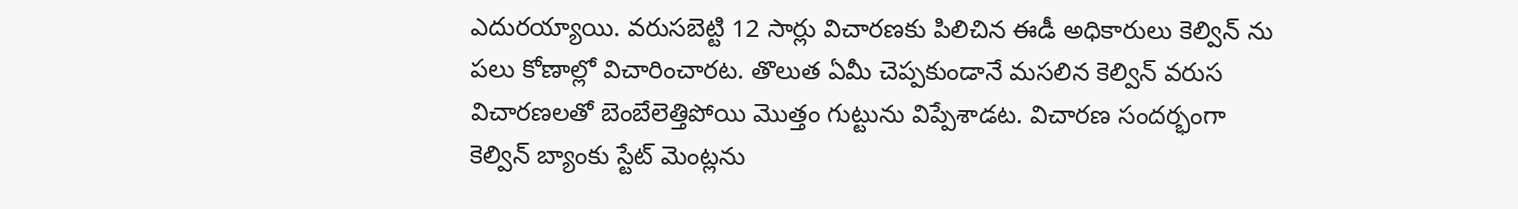ఎదురయ్యాయి. వరుసబెట్టి 12 సార్లు విచారణకు పిలిచిన ఈడీ అధికారులు కెల్విన్ ను పలు కోణాల్లో విచారించారట. తొలుత ఏమీ చెప్పకుండానే మసలిన కెల్విన్ వరుస విచారణలతో బెంబేలెత్తిపోయి మొత్తం గుట్టును విప్పేశాడట. విచారణ సందర్భంగా కెల్విన్ బ్యాంకు స్టేట్ మెంట్లను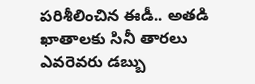పరిశీలించిన ఈడీ.. అతడి ఖాతాలకు సినీ తారలు ఎవరెవరు డబ్బు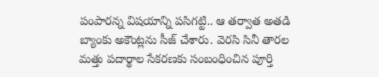పంపారన్న విషయాన్ని పసిగట్టి.. ఆ తర్వాత అతడి బ్యాంకు అకౌంట్లను సీజ్ చేశారు. వెరసి సినీ తారల మత్తు పదార్థాల సేకరణకు సంబంధించిన పూర్తి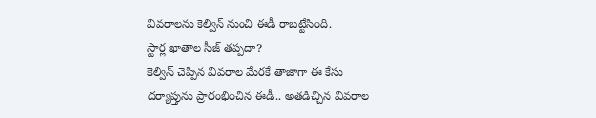వివరాలను కెల్విన్ నుంచి ఈడీ రాబట్టేసింది.
స్టార్ల ఖాతాల సీజ్ తప్పదా?
కెల్విన్ చెప్పిన వివరాల మేరకే తాజాగా ఈ కేసు దర్యాప్తును ప్రారంభించిన ఈడీ.. అతడిచ్చిన వివరాల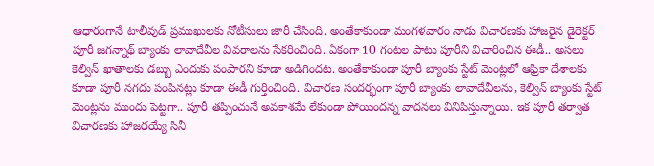ఆధారంగానే టాలీవుడ్ ప్రముఖులకు నోటీసులు జారీ చేసింది. అంతేకాకుండా మంగళవారం నాడు విచారణకు హాజరైన డైరెక్టర్ పూరీ జగన్నాథ్ బ్యాంకు లావాదేవీల వివరాలను సేకరించింది. ఏకంగా 10 గంటల పాటు పూరీని విచారించిన ఈడీ.. అసలు కెల్విన్ ఖాతాలకు డబ్బు ఎందుకు పంపారని కూడా అడిగిందట. అంతేకాకుండా పూరీ బ్యాంకు స్టేట్ మెంట్లలో ఆఫ్రికా దేశాలకు కూడా పూరీ నగదు పంపినట్లు కూడా ఈడీ గుర్తించింది. విచారణ సందర్భంగా పూరీ బ్యాంకు లావాదేవీలను, కెల్విన్ బ్యాంకు స్టేట్ మెంట్లను ముందు పెట్టగా.. పూరీ తప్పించునే అవకాశమే లేకుండా పోయిందన్న వాదనలు వినిపిస్తున్నాయి. ఇక పూరీ తర్వాత విచారణకు హాజరయ్యే సినీ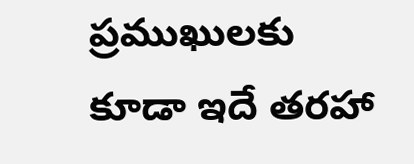ప్రముఖులకు కూడా ఇదే తరహా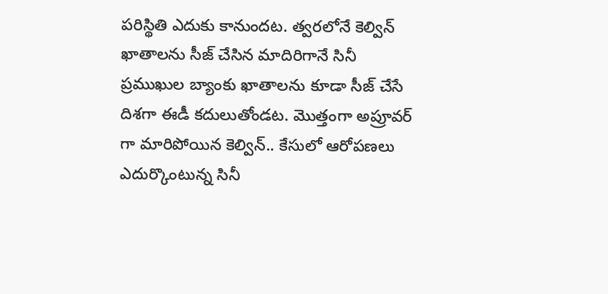పరిస్థితి ఎదుకు కానుందట. త్వరలోనే కెల్విన్ ఖాతాలను సీజ్ చేసిన మాదిరిగానే సినీ ప్రముఖుల బ్యాంకు ఖాతాలను కూడా సీజ్ చేసే దిశగా ఈడీ కదులుతోండట. మొత్తంగా అప్రూవర్ గా మారిపోయిన కెల్విన్.. కేసులో ఆరోపణలు ఎదుర్కొంటున్న సినీ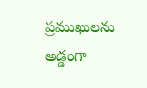ప్రముఖులను అడ్డంగా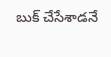బుక్ చేసేశాడనే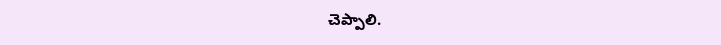చెప్పాలి.